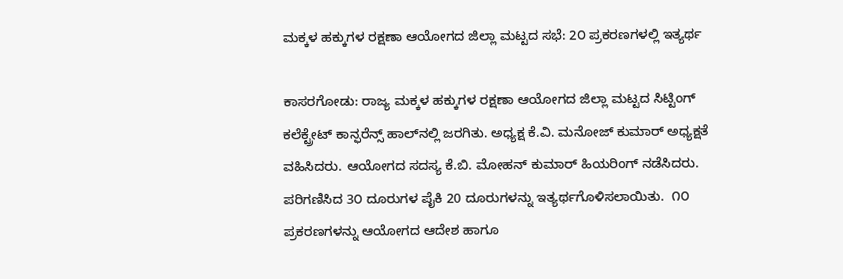ಮಕ್ಕಳ ಹಕ್ಕುಗಳ ರಕ್ಷಣಾ ಆಯೋಗದ ಜಿಲ್ಲಾ ಮಟ್ಟದ ಸಭೆ: 2೦ ಪ್ರಕರಣಗಳಲ್ಲಿ ಇತ್ಯರ್ಥ

ಕಾಸರಗೋಡು: ರಾಜ್ಯ ಮಕ್ಕಳ ಹಕ್ಕುಗಳ ರಕ್ಷಣಾ ಆಯೋಗದ ಜಿಲ್ಲಾ ಮಟ್ಟದ ಸಿಟ್ಟಿಂಗ್ ಕಲೆಕ್ಟ್ರೇಟ್ ಕಾನ್ಫರೆನ್ಸ್ ಹಾಲ್‌ನಲ್ಲಿ ಜರಗಿತು. ಅಧ್ಯಕ್ಷ ಕೆ.ವಿ. ಮನೋಜ್ ಕುಮಾರ್ ಅಧ್ಯಕ್ಷತೆ ವಹಿಸಿದರು. ಆಯೋಗದ ಸದಸ್ಯ ಕೆ.ಬಿ. ಮೋಹನ್ ಕುಮಾರ್ ಹಿಯರಿಂಗ್ ನಡೆಸಿದರು. ಪರಿಗಣಿಸಿದ 3೦ ದೂರುಗಳ ಪೈಕಿ 20 ದೂರುಗಳನ್ನು ಇತ್ಯರ್ಥಗೊಳಿಸಲಾಯಿತು.  ೧೦ ಪ್ರಕರಣಗಳನ್ನು ಆಯೋಗದ ಆದೇಶ ಹಾಗೂ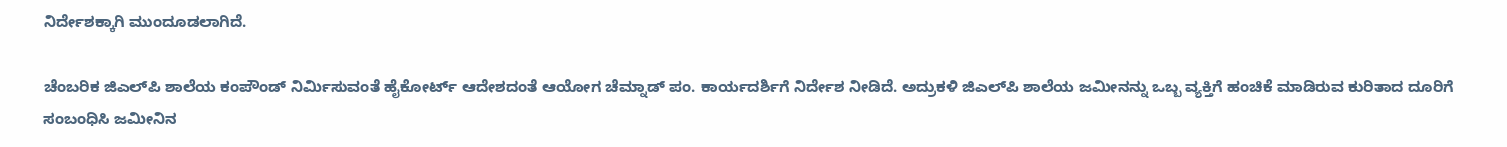ನಿರ್ದೇಶಕ್ಕಾಗಿ ಮುಂದೂಡಲಾಗಿದೆ.

ಚೆಂಬರಿಕ ಜಿಎಲ್‌ಪಿ ಶಾಲೆಯ ಕಂಪೌಂಡ್ ನಿರ್ಮಿಸುವಂತೆ ಹೈಕೋರ್ಟ್ ಆದೇಶದಂತೆ ಆಯೋಗ ಚೆಮ್ನಾಡ್ ಪಂ. ಕಾರ್ಯದರ್ಶಿಗೆ ನಿರ್ದೇಶ ನೀಡಿದೆ. ಅದ್ರುಕಳಿ ಜಿಎಲ್‌ಪಿ ಶಾಲೆಯ ಜಮೀನನ್ನು ಒಬ್ಬ ವ್ಯಕ್ತಿಗೆ ಹಂಚಿಕೆ ಮಾಡಿರುವ ಕುರಿತಾದ ದೂರಿಗೆ ಸಂಬಂಧಿಸಿ ಜಮೀನಿನ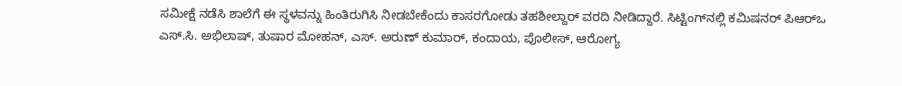ಸಮೀಕ್ಷೆ ನಡೆಸಿ ಶಾಲೆಗೆ ಈ ಸ್ಥಳವನ್ನು ಹಿಂತಿರುಗಿಸಿ ನೀಡಬೇಕೆಂದು ಕಾಸರಗೋಡು ತಹಶೀಲ್ದಾರ್ ವರದಿ ನೀಡಿದ್ದಾರೆ. ಸಿಟ್ಟಿಂಗ್‌ನಲ್ಲಿ ಕಮಿಷನರ್ ಪಿಆರ್‌ಒ ಎಸ್.ಸಿ. ಅಭಿಲಾಷ್, ತುಷಾರ ಮೋಹನ್, ಎಸ್. ಅರುಣ್ ಕುಮಾರ್, ಕಂದಾಯ, ಪೊಲೀಸ್, ಆರೋಗ್ಯ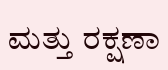ಮತ್ತು ರಕ್ಷಣಾ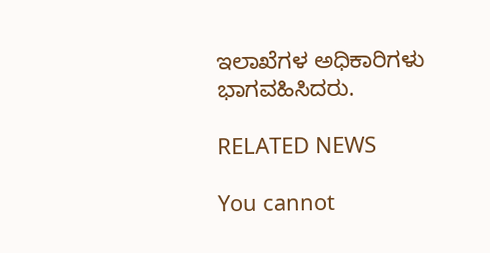ಇಲಾಖೆಗಳ ಅಧಿಕಾರಿಗಳು ಭಾಗವಹಿಸಿದರು.

RELATED NEWS

You cannot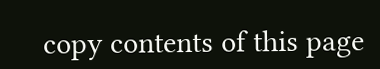copy contents of this page